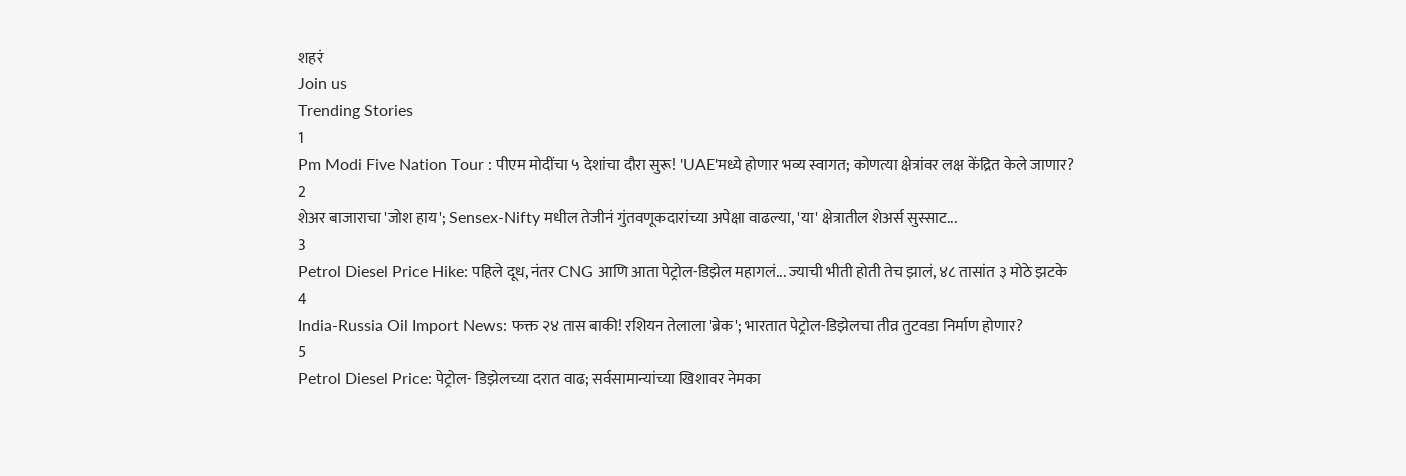शहरं
Join us
Trending Stories
1
Pm Modi Five Nation Tour : पीएम मोदींचा ५ देशांचा दौरा सुरू! 'UAE'मध्ये होणार भव्य स्वागत; कोणत्या क्षेत्रांवर लक्ष केंद्रित केले जाणार?
2
शेअर बाजाराचा 'जोश हाय'; Sensex-Nifty मधील तेजीनं गुंतवणूकदारांच्या अपेक्षा वाढल्या, 'या' क्षेत्रातील शेअर्स सुस्साट...
3
Petrol Diesel Price Hike: पहिले दूध, नंतर CNG आणि आता पेट्रोल-डिझेल महागलं... ज्याची भीती होती तेच झालं, ४८ तासांत ३ मोठे झटके
4
India-Russia Oil Import News: फक्त २४ तास बाकी! रशियन तेलाला 'ब्रेक'; भारतात पेट्रोल-डिझेलचा तीव्र तुटवडा निर्माण होणार?
5
Petrol Diesel Price: पेट्रोल- डिझेलच्या दरात वाढ; सर्वसामान्यांच्या खिशावर नेमका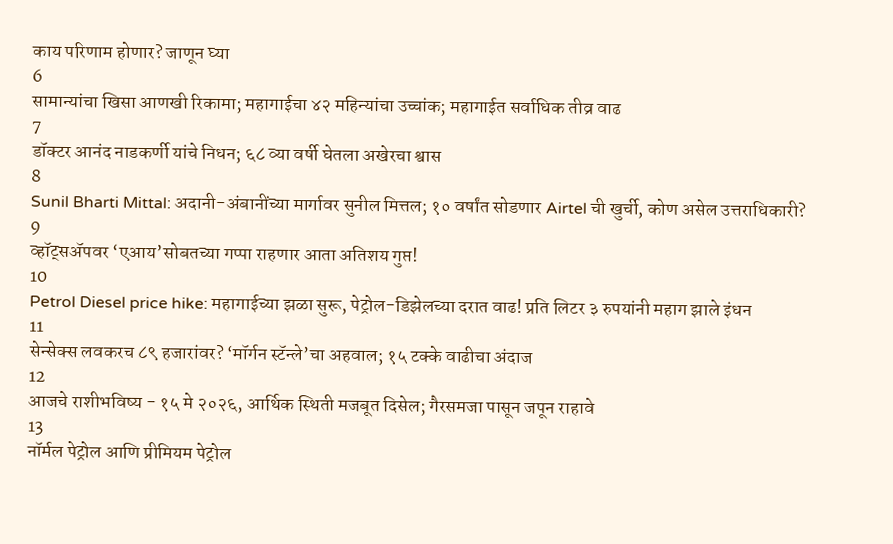काय परिणाम होणार? जाणून घ्या
6
सामान्यांचा खिसा आणखी रिकामा; महागाईचा ४२ महिन्यांचा उच्चांक; महागाईत सर्वाधिक तीव्र वाढ
7
डॉक्टर आनंद नाडकर्णी यांचे निधन; ६८ व्या वर्षी घेतला अखेरचा श्वास
8
Sunil Bharti Mittal: अदानी-अंबानींच्या मार्गावर सुनील मित्तल; १० वर्षांत सोडणार Airtel ची खुर्ची, कोण असेल उत्तराधिकारी?
9
व्हॉट्सॲपवर ‘एआय’सोबतच्या गप्पा राहणार आता अतिशय गुप्त!
10
Petrol Diesel price hike: महागाईच्या झळा सुरू, पेट्रोल-डिझेलच्या दरात वाढ! प्रति लिटर ३ रुपयांनी महाग झाले इंधन
11
सेन्सेक्स लवकरच ८९ हजारांवर? ‘मॉर्गन स्टॅन्ले’चा अहवाल; १५ टक्के वाढीचा अंदाज
12
आजचे राशीभविष्य - १५ मे २०२६, आर्थिक स्थिती मजबूत दिसेल; गैरसमजा पासून जपून राहावे
13
नॉर्मल पेट्रोल आणि प्रीमियम पेट्रोल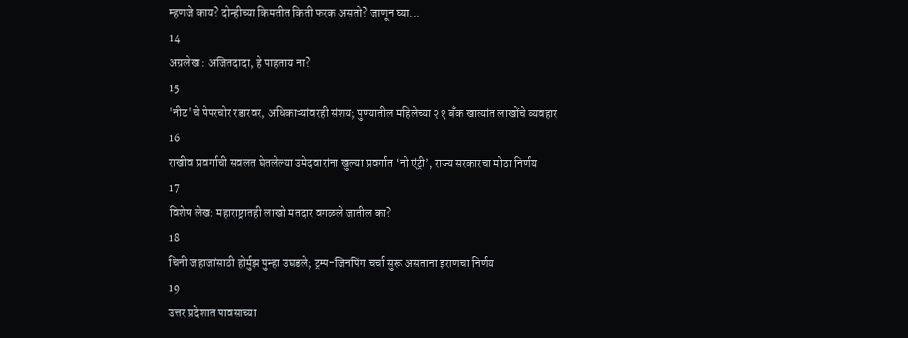म्हणजे काय? दोन्हीच्या किमतीत किती फरक असतो? जाणून घ्या...
14
अग्रलेख : अजितदादा, हे पाहताय ना?
15
'नीट'चे पेपरचोर रडारवर, अधिकाऱ्यांवरही संशय; पुण्यातील महिलेच्या २१ बँक खात्यांत लाखोंचे व्यवहार
16
राखीव प्रवर्गाची सवलत घेतलेल्या उमेदवारांना खुल्या प्रवर्गात ‘नो एंट्री’, राज्य सरकारचा मोठा निर्णय
17
विशेष लेख: महाराष्ट्रातही लाखो मतदार वगळले जातील का?
18
चिनी जहाजांसाठी होर्मुझ पुन्हा उघडले; ट्रम्प-जिनपिंग चर्चा सुरू असताना इराणचा निर्णय
19
उत्तर प्रदेशात पावसाच्या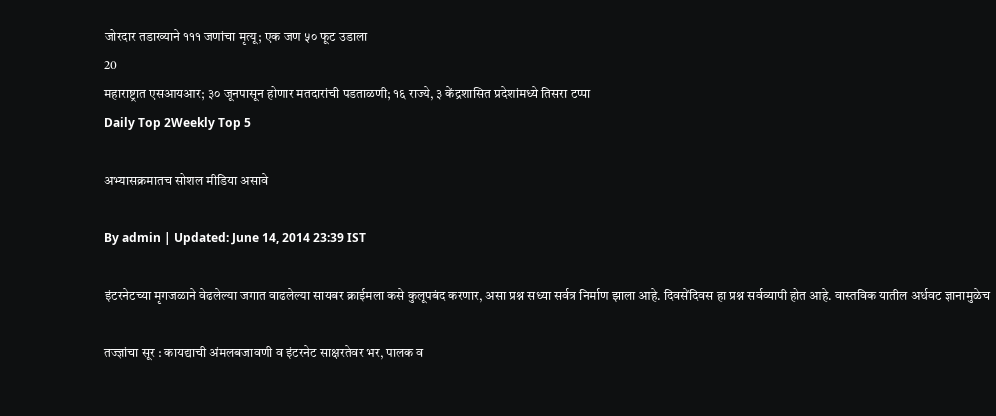जोरदार तडाख्याने १११ जणांचा मृत्यू; एक जण ५० फूट उडाला
20
महाराष्ट्रात एसआयआर; ३० जूनपासून होणार मतदारांची पडताळणी; १६ राज्ये, ३ केंद्रशासित प्रदेशांमध्ये तिसरा टप्पा
Daily Top 2Weekly Top 5

अभ्यासक्रमातच सोशल मीडिया असावे

By admin | Updated: June 14, 2014 23:39 IST

इंटरनेटच्या मृगजळाने वेढलेल्या जगात वाढलेल्या सायबर क्राईमला कसे कुलूपबंद करणार, असा प्रश्न सध्या सर्वत्र निर्माण झाला आहे. दिवसेंदिवस हा प्रश्न सर्वव्यापी होत आहे. वास्तविक यातील अर्धवट ज्ञानामुळेच

तज्ज्ञांचा सूर : कायद्याची अंमलबजावणी व इंटरनेट साक्षरतेवर भर, पालक व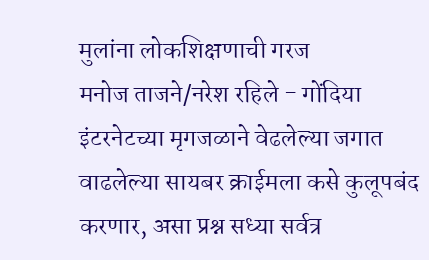मुलांना लोकशिक्षणाची गरज
मनोज ताजने/नरेश रहिले - गोंदिया
इंटरनेटच्या मृगजळाने वेढलेल्या जगात वाढलेल्या सायबर क्राईमला कसे कुलूपबंद करणार, असा प्रश्न सध्या सर्वत्र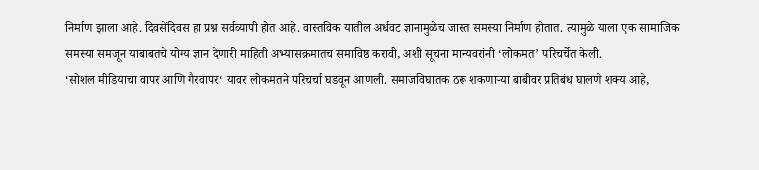निर्माण झाला आहे. दिवसेंदिवस हा प्रश्न सर्वव्यापी होत आहे. वास्तविक यातील अर्धवट ज्ञानामुळेच जास्त समस्या निर्माण होतात. त्यामुळे याला एक सामाजिक समस्या समजून याबाबतचे योग्य ज्ञान देणारी माहिती अभ्यासक्रमातच समाविष्ठ करावी, अशी सूचना मान्यवरांनी ‘लोकमत’ परिचर्चेत केली.
‘सोशल मीडियाचा वापर आणि गैरवापर‘ यावर लोकमतने परिचर्चा घडवून आणली. समाजविघातक ठरू शकणाऱ्या बाबीवर प्रतिबंध घालणे शक्य आहे,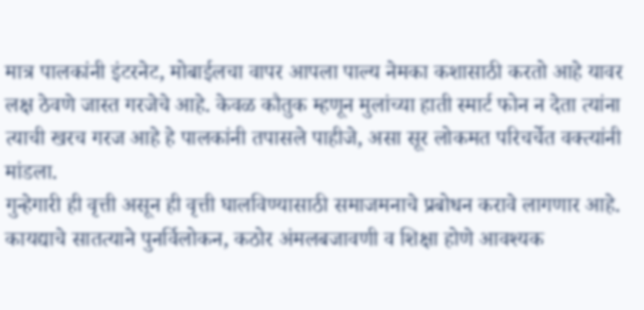मात्र पालकांनी इंटरनेट, मोबाईलचा वापर आपला पाल्य नेमका कशासाठी करतो आहे यावर लक्ष ठेवणे जास्त गरजेचे आहे. केवळ कौतुक म्हणून मुलांच्या हाती स्मार्ट फोन न देता त्यांना त्याची खरच गरज आहे हे पालकांनी तपासले पाहीजे, असा सूर लोकमत परिचर्चेत वक्त्यांनी मांडला.
गुन्हेगारी ही वृत्ती असून ही वृत्ती घालविण्यासाठी समाजमनाचे प्रबोधन करावे लागणार आहे. कायद्याचे सातत्याने पुनर्विलोकन, कठोर अंमलबजावणी व शिक्षा होणे आवश्यक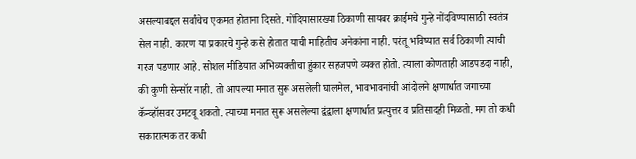असल्याबद्दल सर्वांचेच एकमत होताना दिसते. गोंदियासारख्या ठिकाणी सायबर क्राईमचे गुन्हे नोंदविण्यासाठी स्वतंत्र सेल नाही. कारण या प्रकारचे गुन्हे कसे होतात याची माहितीच अनेकांना नाही. परंतू भविष्यात सर्व ठिकाणी त्याची गरज पडणार आहे. सोशल मीडियात अभिव्यक्तीचा हुंकार सहजपणे व्यक्त होतो. त्याला कोणताही आडपडदा नाही, की कुणी सेन्सॉर नाही. तो आपल्या मनात सुरू असलेली घालमेल, भावभावनांची आंदोलने क्षणार्धात जगाच्या कॅन्व्हॉसवर उमटवू शकतो. त्याच्या मनात सुरू असलेल्या द्वंद्वाला क्षणार्धात प्रत्युत्तर व प्रतिसादही मिळतो. मग तो कधी सकारात्मक तर कधी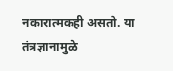नकारात्मकही असतो. या तंत्रज्ञानामुळे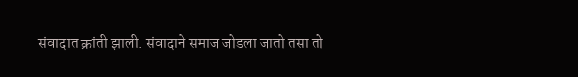संवादात क्रांती झाली. संवादाने समाज जोडला जातो तसा तो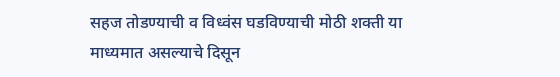सहज तोडण्याची व विध्वंस घडविण्याची मोठी शक्ती या माध्यमात असल्याचे दिसून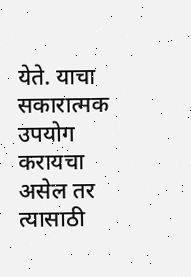येते. याचा सकारात्मक उपयोग करायचा असेल तर त्यासाठी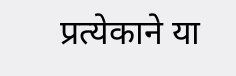प्रत्येकाने या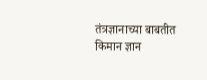तंत्रज्ञानाच्या बाबतीत किमान ज्ञान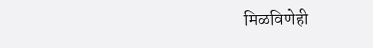मिळविणेही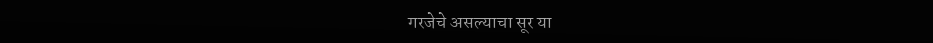गरजेचे असल्याचा सूर या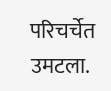परिचर्चेत उमटला.